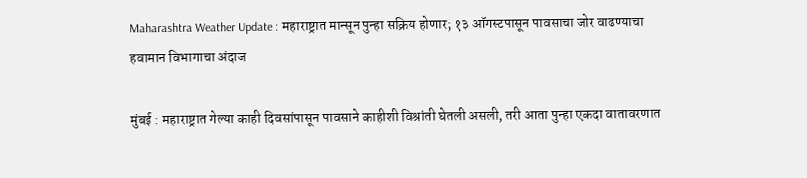Maharashtra Weather Update : महाराष्ट्रात मान्सून पुन्हा सक्रिय होणार; १३ ऑगस्टपासून पावसाचा जोर वाढण्याचा हवामान विभागाचा अंदाज

मुंबई : महाराष्ट्रात गेल्या काही दिवसांपासून पावसाने काहीशी विश्रांती घेतली असली, तरी आता पुन्हा एकदा वातावरणात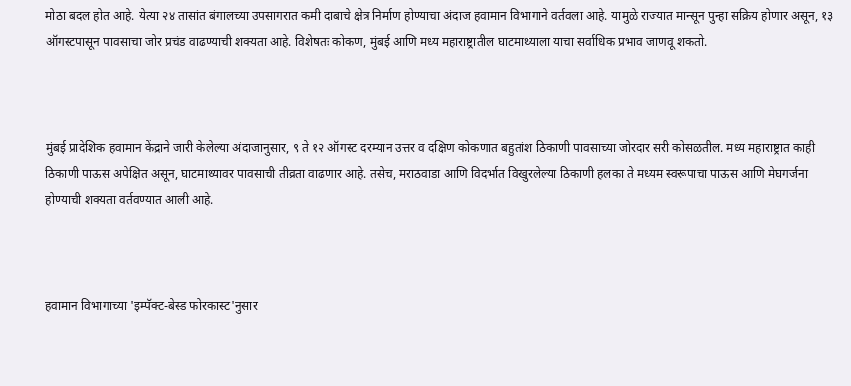मोठा बदल होत आहे. येत्या २४ तासांत बंगालच्या उपसागरात कमी दाबाचे क्षेत्र निर्माण होण्याचा अंदाज हवामान विभागाने वर्तवला आहे. यामुळे राज्यात मान्सून पुन्हा सक्रिय होणार असून, १३ ऑगस्टपासून पावसाचा जोर प्रचंड वाढण्याची शक्यता आहे. विशेषतः कोकण, मुंबई आणि मध्य महाराष्ट्रातील घाटमाथ्याला याचा सर्वाधिक प्रभाव जाणवू शकतो.



मुंबई प्रादेशिक हवामान केंद्राने जारी केलेल्या अंदाजानुसार, ९ ते १२ ऑगस्ट दरम्यान उत्तर व दक्षिण कोकणात बहुतांश ठिकाणी पावसाच्या जोरदार सरी कोसळतील. मध्य महाराष्ट्रात काही ठिकाणी पाऊस अपेक्षित असून, घाटमाथ्यावर पावसाची तीव्रता वाढणार आहे. तसेच, मराठवाडा आणि विदर्भात विखुरलेल्या ठिकाणी हलका ते मध्यम स्वरूपाचा पाऊस आणि मेघगर्जना होण्याची शक्यता वर्तवण्यात आली आहे.



हवामान विभागाच्या 'इम्पॅक्ट-बेस्ड फोरकास्ट'नुसार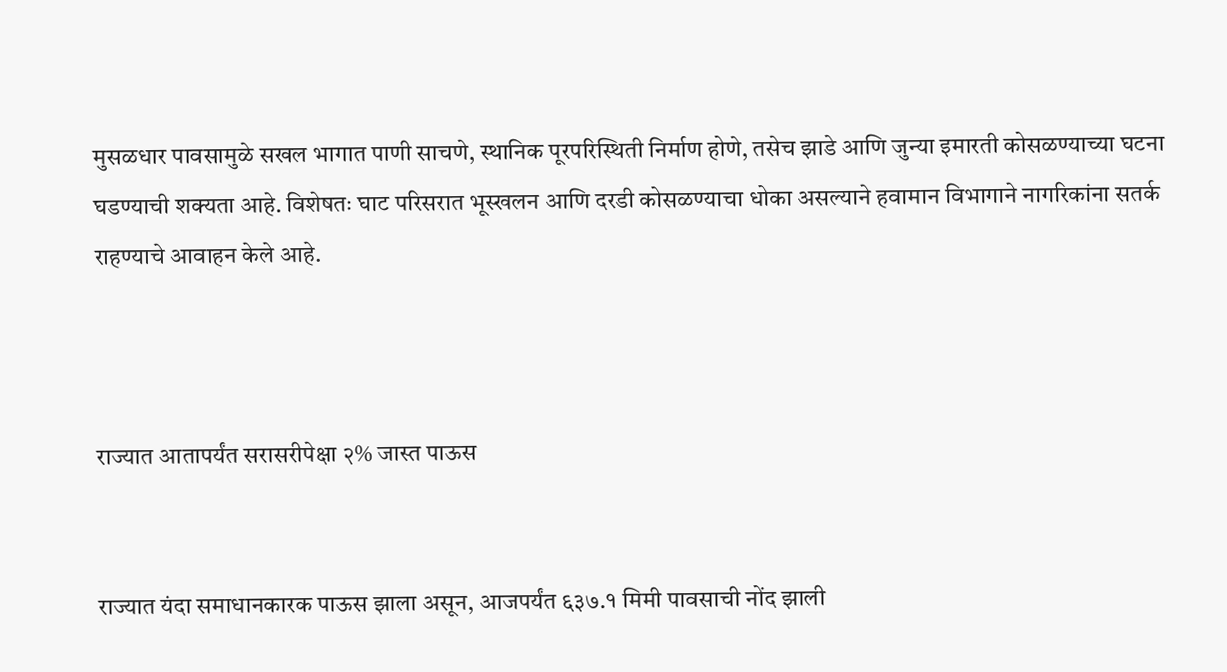मुसळधार पावसामुळे सखल भागात पाणी साचणे, स्थानिक पूरपरिस्थिती निर्माण होणे, तसेच झाडे आणि जुन्या इमारती कोसळण्याच्या घटना घडण्याची शक्यता आहे. विशेषतः घाट परिसरात भूस्खलन आणि दरडी कोसळण्याचा धोका असल्याने हवामान विभागाने नागरिकांना सतर्क राहण्याचे आवाहन केले आहे.



राज्यात आतापर्यंत सरासरीपेक्षा २% जास्त पाऊस


राज्यात यंदा समाधानकारक पाऊस झाला असून, आजपर्यंत ६३७.१ मिमी पावसाची नोंद झाली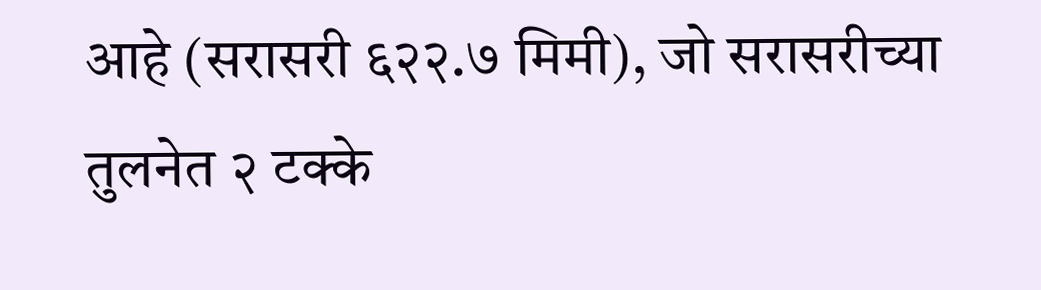आहे (सरासरी ६२२.७ मिमी), जो सरासरीच्या तुलनेत २ टक्के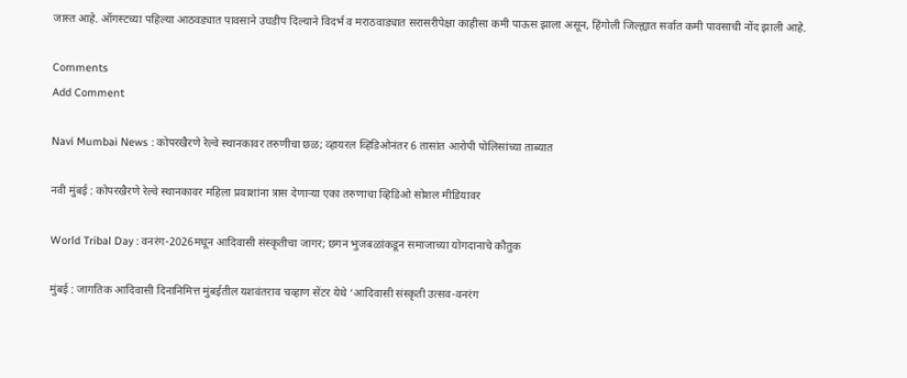जास्त आहे. ऑगस्टच्या पहिल्या आठवड्यात पावसाने उघडीप दिल्याने विदर्भ व मराठवाड्यात सरासरीपेक्षा काहीसा कमी पाऊस झाला असून, हिंगोली जिल्ह्यात सर्वात कमी पावसाची नोंद झाली आहे.

Comments
Add Comment

Navi Mumbai News : कोपरखैरणे रेल्वे स्थानकावर तरुणीचा छळ; व्हायरल व्हिडिओनंतर 6 तासांत आरोपी पोलिसांच्या ताब्यात

नवी मुंबई : कोपरखैरणे रेल्वे स्थानकावर महिला प्रवाशांना त्रास देणाऱ्या एका तरुणाचा व्हिडिओ सोशल मीडियावर

World Tribal Day : वनरंग-2026मधून आदिवासी संस्कृतीचा जागर; छगन भुजबळांकडून समाजाच्या योगदानाचे कौतुक

मुंबई : जागतिक आदिवासी दिनानिमित्त मुंबईतील यशवंतराव चव्हाण सेंटर येथे ‘आदिवासी संस्कृती उत्सव-वनरंग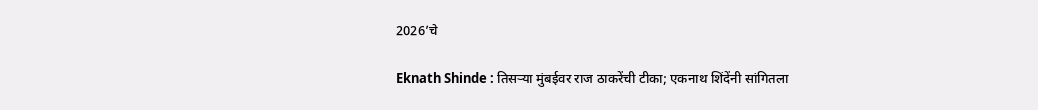2026’चे

Eknath Shinde : तिसऱ्या मुंबईवर राज ठाकरेंची टीका; एकनाथ शिंदेंनी सांगितला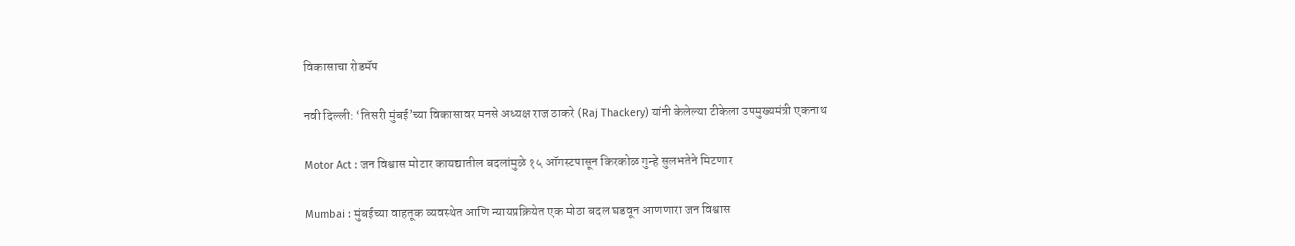विकासाचा रोडमॅप

नवी दिल्ली: ‘तिसरी मुंबई’च्या विकासावर मनसे अध्यक्ष राज ठाकरे (Raj Thackery) यांनी केलेल्या टीकेला उपमुख्यमंत्री एकनाथ

Motor Act : जन विश्वास मोटार कायद्यातील बदलांमुळे १५ ऑगस्टपासून किरकोळ गुन्हे सुलभतेने मिटणार

Mumbai : मुंबईच्या वाहतूक व्यवस्थेत आणि न्यायप्रक्रियेत एक मोठा बदल घडवून आणणारा जन विश्वास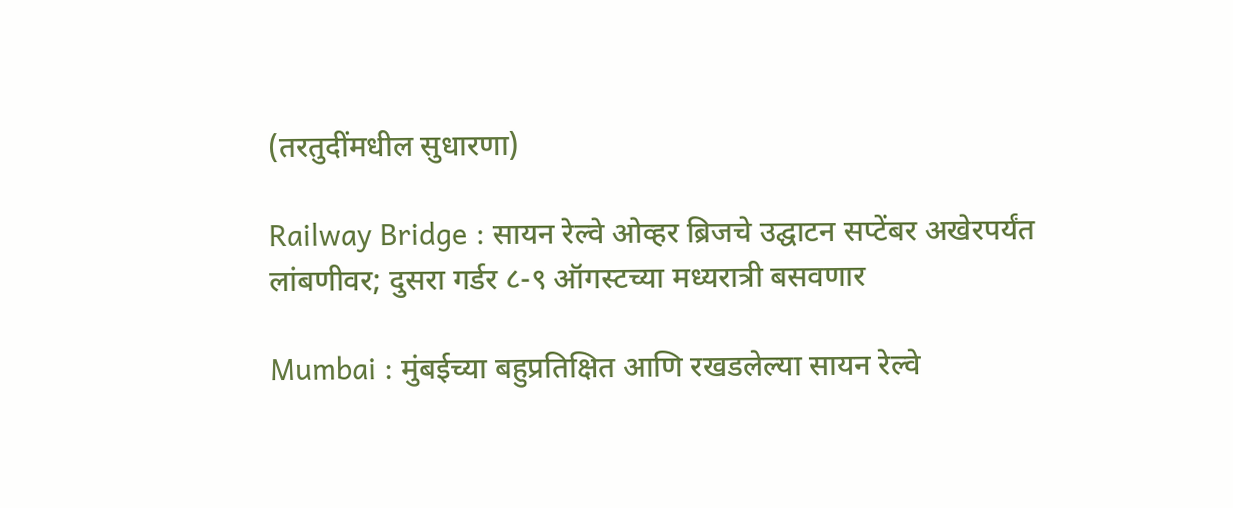(तरतुदींमधील सुधारणा)

Railway Bridge : सायन रेल्वे ओव्हर ब्रिजचे उद्घाटन सप्टेंबर अखेरपर्यंत लांबणीवर; दुसरा गर्डर ८-९ ऑगस्टच्या मध्यरात्री बसवणार

Mumbai : मुंबईच्या बहुप्रतिक्षित आणि रखडलेल्या सायन रेल्वे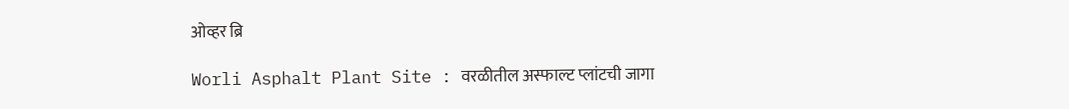ओव्हर ब्रि

Worli Asphalt Plant Site : वरळीतील अस्फाल्ट प्लांटची जागा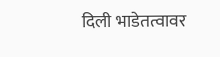दिली भाडेतत्वावर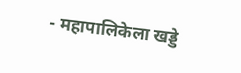- महापालिकेला खड्डे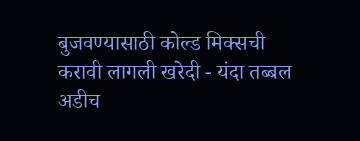बुजवण्यासाठी कोल्ड मिक्सची करावी लागली खरेदी - यंदा तब्बल अडीच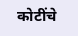कोटींचे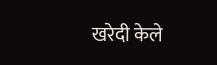खरेदी केले